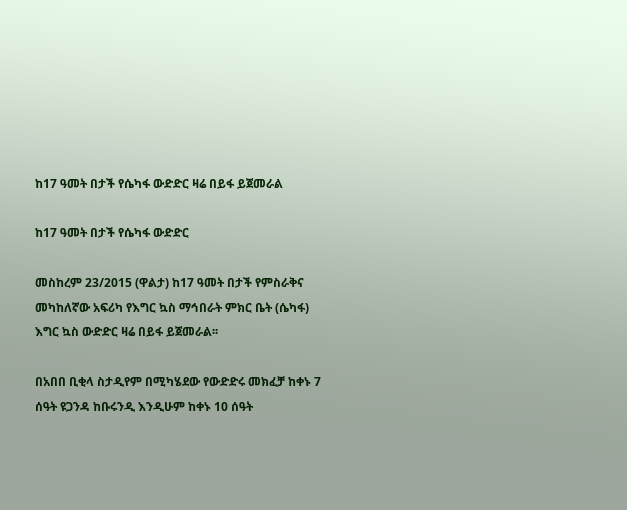ከ17 ዓመት በታች የሴካፋ ውድድር ዛሬ በይፋ ይጀመራል

ከ17 ዓመት በታች የሴካፋ ውድድር

መስከረም 23/2015 (ዋልታ) ከ17 ዓመት በታች የምስራቅና መካከለኛው አፍሪካ የእግር ኳስ ማኅበራት ምክር ቤት (ሴካፋ) እግር ኳስ ውድድር ዛሬ በይፋ ይጀመራል፡፡

በአበበ ቢቂላ ስታዲየም በሚካሄደው የውድድሩ መክፈቻ ከቀኑ 7 ሰዓት ዩጋንዳ ከቡሩንዲ እንዲሁም ከቀኑ 10 ሰዓት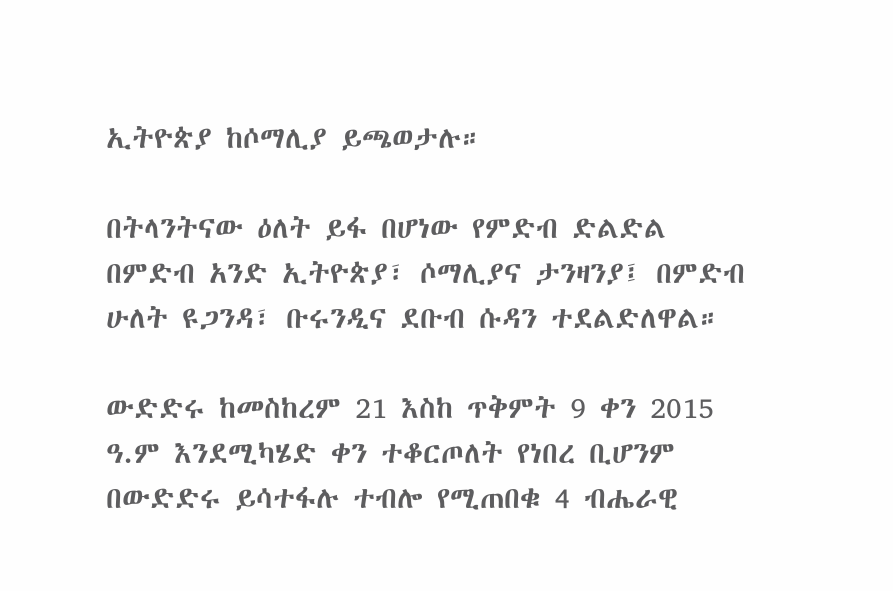ኢትዮጵያ ከሶማሊያ ይጫወታሉ።

በትላንትናው ዕለት ይፋ በሆነው የምድብ ድልድል በምድብ አንድ ኢትዮጵያ፣ ሶማሊያና ታንዛንያ፤ በምድብ ሁለት ዩጋንዳ፣ ቡሩንዲና ደቡብ ሱዳን ተደልድለዋል።

ውድድሩ ከመስከረም 21 እስከ ጥቅምት 9 ቀን 2015 ዓ.ም እንደሚካሄድ ቀን ተቆርጦለት የነበረ ቢሆንም በውድድሩ ይሳተፋሉ ተብሎ የሚጠበቁ 4 ብሔራዊ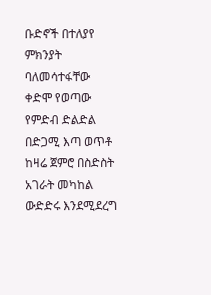ቡድኖች በተለያየ ምክንያት ባለመሳተፋቸው ቀድሞ የወጣው የምድብ ድልድል በድጋሚ እጣ ወጥቶ ከዛሬ ጀምሮ በስድስት አገራት መካከል ውድድሩ እንደሚደረግ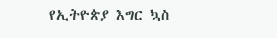የኢትዮጵያ እግር ኳስ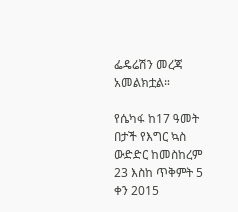ፌዴሬሽን መረጃ አመልክቷል።

የሴካፋ ከ17 ዓመት በታች የእግር ኳስ ውድድር ከመስከረም 23 እስከ ጥቅምት 5 ቀን 2015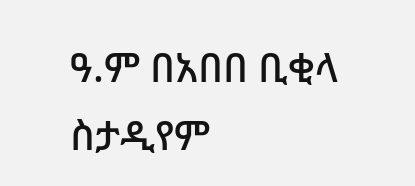ዓ.ም በአበበ ቢቂላ ስታዲየም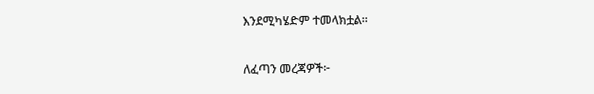እንደሚካሄድም ተመላክቷል።

ለፈጣን መረጃዎች፦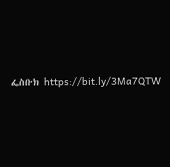ፌስቡክ https://bit.ly/3Ma7QTW